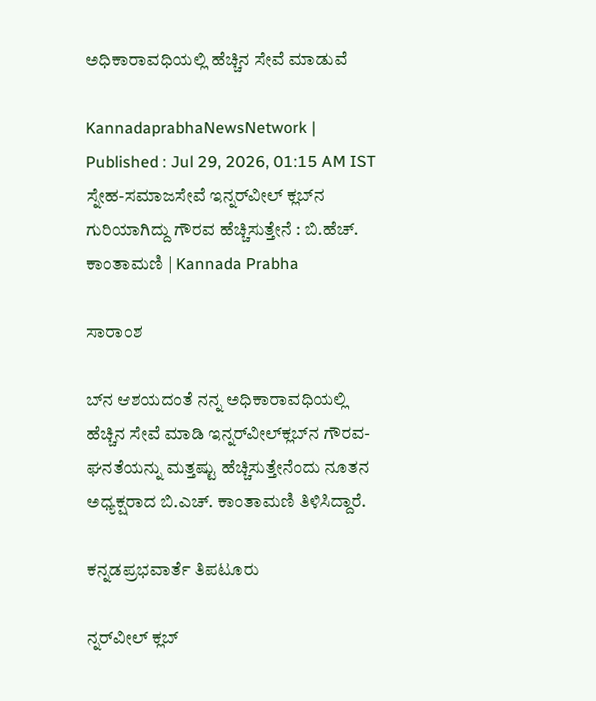ಅಧಿಕಾರಾವಧಿಯಲ್ಲಿ ಹೆಚ್ಚಿನ ಸೇವೆ ಮಾಡುವೆ

KannadaprabhaNewsNetwork |
Published : Jul 29, 2026, 01:15 AM IST
ಸ್ನೇಹ-ಸಮಾಜಸೇವೆ ಇನ್ನರ್‌ವೀಲ್ ಕ್ಲಬ್‌ನ ಗುರಿಯಾಗಿದ್ದು ಗೌರವ ಹೆಚ್ಚಿಸುತ್ತೇನೆ : ಬಿ.ಹೆಚ್. ಕಾಂತಾಮಣಿ | Kannada Prabha

ಸಾರಾಂಶ

ಬ್‌ನ ಆಶಯದಂತೆ ನನ್ನ ಅಧಿಕಾರಾವಧಿಯಲ್ಲಿ ಹೆಚ್ಚಿನ ಸೇವೆ ಮಾಡಿ ಇನ್ನರ್‌ವೀಲ್‌ಕ್ಲಬ್‌ನ ಗೌರವ-ಘನತೆಯನ್ನು ಮತ್ತಷ್ಟು ಹೆಚ್ಚಿಸುತ್ತೇನೆಂದು ನೂತನ ಅಧ್ಯಕ್ಷರಾದ ಬಿ.ಎಚ್. ಕಾಂತಾಮಣಿ ತಿಳಿಸಿದ್ದಾರೆ.

ಕನ್ನಡಪ್ರಭವಾರ್ತೆ ತಿಪಟೂರು

ನ್ನರ್‌ವೀಲ್ ಕ್ಲಬ್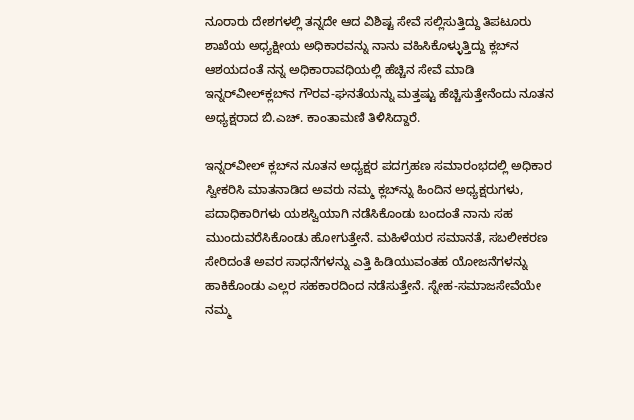ನೂರಾರು ದೇಶಗಳಲ್ಲಿ ತನ್ನದೇ ಆದ ವಿಶಿಷ್ಟ ಸೇವೆ ಸಲ್ಲಿಸುತ್ತಿದ್ದು ತಿಪಟೂರು ಶಾಖೆಯ ಅಧ್ಯಕ್ಷೀಯ ಅಧಿಕಾರವನ್ನು ನಾನು ವಹಿಸಿಕೊಳ್ಳುತ್ತಿದ್ದು ಕ್ಲಬ್‌ನ ಆಶಯದಂತೆ ನನ್ನ ಅಧಿಕಾರಾವಧಿಯಲ್ಲಿ ಹೆಚ್ಚಿನ ಸೇವೆ ಮಾಡಿ ಇನ್ನರ್‌ವೀಲ್‌ಕ್ಲಬ್‌ನ ಗೌರವ-ಘನತೆಯನ್ನು ಮತ್ತಷ್ಟು ಹೆಚ್ಚಿಸುತ್ತೇನೆಂದು ನೂತನ ಅಧ್ಯಕ್ಷರಾದ ಬಿ.ಎಚ್. ಕಾಂತಾಮಣಿ ತಿಳಿಸಿದ್ದಾರೆ.

ಇನ್ನರ್‌ವೀಲ್ ಕ್ಲಬ್‌ನ ನೂತನ ಅಧ್ಯಕ್ಷರ ಪದಗ್ರಹಣ ಸಮಾರಂಭದಲ್ಲಿ ಅಧಿಕಾರ ಸ್ವೀಕರಿಸಿ ಮಾತನಾಡಿದ ಅವರು ನಮ್ಮ ಕ್ಲಬ್‌ನ್ನು ಹಿಂದಿನ ಅಧ್ಯಕ್ಷರುಗಳು, ಪದಾಧಿಕಾರಿಗಳು ಯಶಸ್ವಿಯಾಗಿ ನಡೆಸಿಕೊಂಡು ಬಂದಂತೆ ನಾನು ಸಹ ಮುಂದುವರೆಸಿಕೊಂಡು ಹೋಗುತ್ತೇನೆ. ಮಹಿಳೆಯರ ಸಮಾನತೆ, ಸಬಲೀಕರಣ ಸೇರಿದಂತೆ ಅವರ ಸಾಧನೆಗಳನ್ನು ಎತ್ತಿ ಹಿಡಿಯುವಂತಹ ಯೋಜನೆಗಳನ್ನು ಹಾಕಿಕೊಂಡು ಎಲ್ಲರ ಸಹಕಾರದಿಂದ ನಡೆಸುತ್ತೇನೆ. ಸ್ನೇಹ-ಸಮಾಜಸೇವೆಯೇ ನಮ್ಮ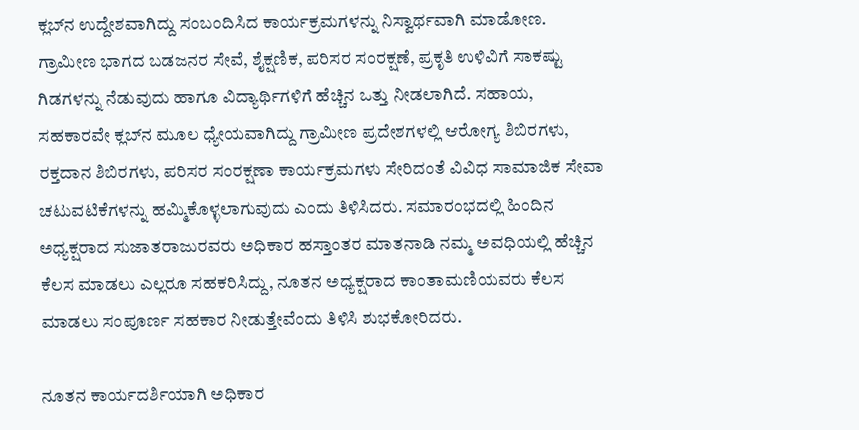ಕ್ಲಬ್‌ನ ಉದ್ದೇಶವಾಗಿದ್ದು ಸಂಬಂದಿಸಿದ ಕಾರ್ಯಕ್ರಮಗಳನ್ನು ನಿಸ್ವಾರ್ಥವಾಗಿ ಮಾಡೋಣ. ಗ್ರಾಮೀಣ ಭಾಗದ ಬಡಜನರ ಸೇವೆ, ಶೈಕ್ಷಣಿಕ, ಪರಿಸರ ಸಂರಕ್ಷಣೆ, ಪ್ರಕೃತಿ ಉಳಿವಿಗೆ ಸಾಕಷ್ಟು ಗಿಡಗಳನ್ನು ನೆಡುವುದು ಹಾಗೂ ವಿದ್ಯಾರ್ಥಿಗಳಿಗೆ ಹೆಚ್ಚಿನ ಒತ್ತು ನೀಡಲಾಗಿದೆ. ಸಹಾಯ, ಸಹಕಾರವೇ ಕ್ಲಬ್‌ನ ಮೂಲ ಧ್ಯೇಯವಾಗಿದ್ದು ಗ್ರಾಮೀಣ ಪ್ರದೇಶಗಳಲ್ಲಿ ಆರೋಗ್ಯ ಶಿಬಿರಗಳು, ರಕ್ತದಾನ ಶಿಬಿರಗಳು, ಪರಿಸರ ಸಂರಕ್ಷಣಾ ಕಾರ್ಯಕ್ರಮಗಳು ಸೇರಿದಂತೆ ವಿವಿಧ ಸಾಮಾಜಿಕ ಸೇವಾ ಚಟುವಟಿಕೆಗಳನ್ನು ಹಮ್ಮಿಕೊಳ್ಳಲಾಗುವುದು ಎಂದು ತಿಳಿಸಿದರು. ಸಮಾರಂಭದಲ್ಲಿ ಹಿಂದಿನ ಅಧ್ಯಕ್ಷರಾದ ಸುಜಾತರಾಜುರವರು ಅಧಿಕಾರ ಹಸ್ತಾಂತರ ಮಾತನಾಡಿ ನಮ್ಮ ಅವಧಿಯಲ್ಲಿ ಹೆಚ್ಚಿನ ಕೆಲಸ ಮಾಡಲು ಎಲ್ಲರೂ ಸಹಕರಿಸಿದ್ದು, ನೂತನ ಅಧ್ಯಕ್ಷರಾದ ಕಾಂತಾಮಣಿಯವರು ಕೆಲಸ ಮಾಡಲು ಸಂಪೂರ್ಣ ಸಹಕಾರ ನೀಡುತ್ತೇವೆಂದು ತಿಳಿಸಿ ಶುಭಕೋರಿದರು.

ನೂತನ ಕಾರ್ಯದರ್ಶಿಯಾಗಿ ಅಧಿಕಾರ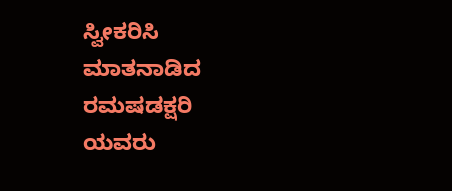ಸ್ವೀಕರಿಸಿ ಮಾತನಾಡಿದ ರಮಷಡಕ್ಷರಿ ಯವರು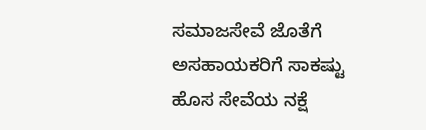ಸಮಾಜಸೇವೆ ಜೊತೆಗೆ ಅಸಹಾಯಕರಿಗೆ ಸಾಕಷ್ಟು ಹೊಸ ಸೇವೆಯ ನಕ್ಷೆ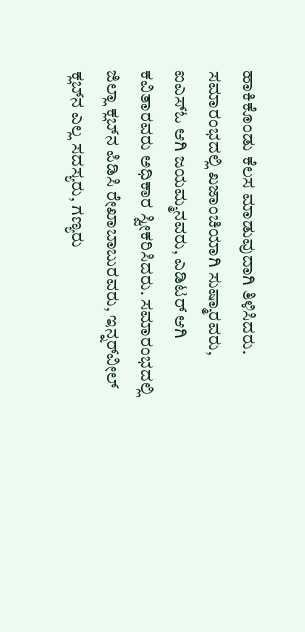ಹಾಕಿಕೊಂಡು ಕೆಲಸ ಮಾಡುವುದಾಗಿ ತಿಳಿಸಿದರು. ಸಮಾರಂಭದಲ್ಲಿ ಖಜಾಂಚಿಯಾಗಿ ಸುಷ್ಮಾರವರು, ಐಎಸ್‌ಓ ಆಗಿ ಜಯಮ್ಮನವರು, ಎಡಿಟರ್ ಆಗಿ ಕವಿತಾರವರು ಅಧಿಕಾರ ಸ್ವೀಕರಿಸಿದರು. ಸಮಾರಂಭದಲ್ಲಿ ಜಿಲ್ಲಾ ಕ್ಲಬ್‌ನ ಪಿಡಿಸಿ ರೇಖಾಬಾಬುರವರು, ಇನ್ನರ್‌ವೀಲ್ ಕ್ಲಬ್‌ನ ಎಲ್ಲ ಸದಸ್ಯರು, ಗಣ್ಯರು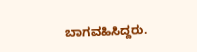ಬಾಗವಹಿಸಿದ್ದರು.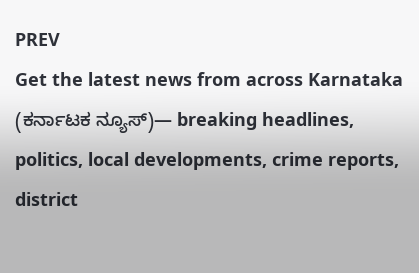PREV
Get the latest news from across Karnataka (ಕರ್ನಾಟಕ ನ್ಯೂಸ್)— breaking headlines, politics, local developments, crime reports, district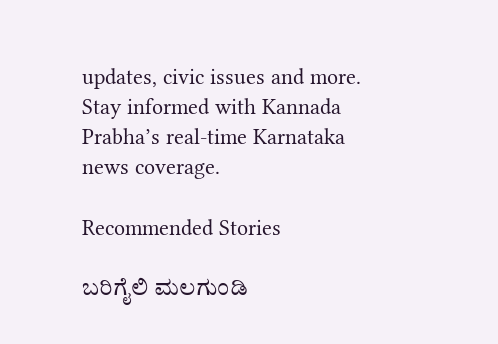updates, civic issues and more. Stay informed with Kannada Prabha’s real‑time Karnataka news coverage.

Recommended Stories

ಬರಿಗೈಲಿ ಮಲಗುಂಡಿ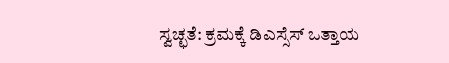ಸ್ವಚ್ಛತೆ: ಕ್ರಮಕ್ಕೆ ಡಿಎಸ್ಸೆಸ್ ಒತ್ತಾಯ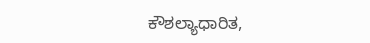ಕೌಶಲ್ಯಾಧಾರಿತ,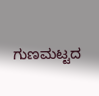ಗುಣಮಟ್ಟದ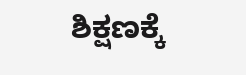ಶಿಕ್ಷಣಕ್ಕೆ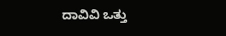ದಾವಿವಿ ಒತ್ತು